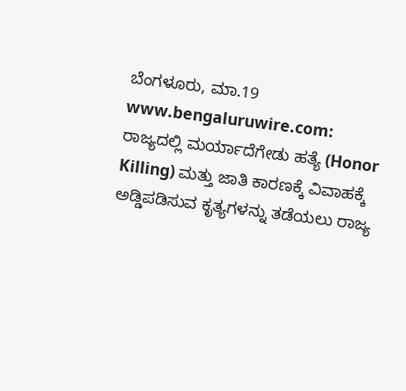ಬೆಂಗಳೂರು, ಮಾ.19 www.bengaluruwire.com: ರಾಜ್ಯದಲ್ಲಿ ಮರ್ಯಾದೆಗೇಡು ಹತ್ಯೆ (Honor Killing) ಮತ್ತು ಜಾತಿ ಕಾರಣಕ್ಕೆ ವಿವಾಹಕ್ಕೆ ಅಡ್ಡಿಪಡಿಸುವ ಕೃತ್ಯಗಳನ್ನು ತಡೆಯಲು ರಾಜ್ಯ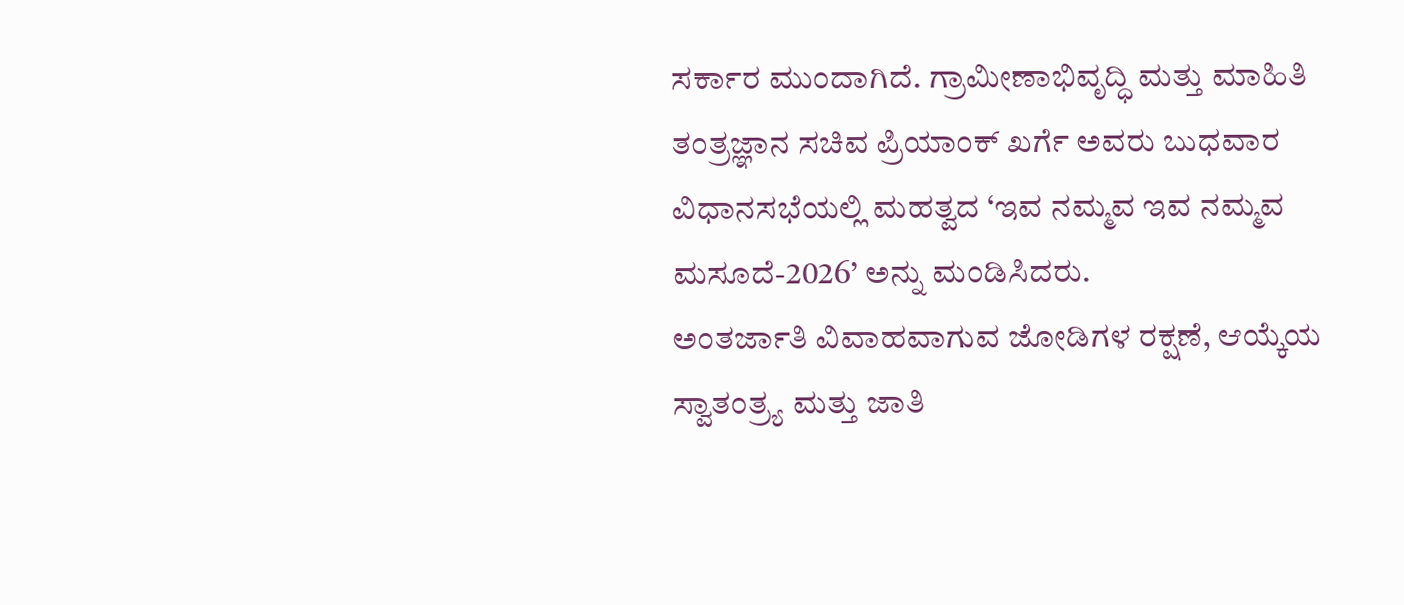ಸರ್ಕಾರ ಮುಂದಾಗಿದೆ. ಗ್ರಾಮೀಣಾಭಿವೃದ್ಧಿ ಮತ್ತು ಮಾಹಿತಿ ತಂತ್ರಜ್ಞಾನ ಸಚಿವ ಪ್ರಿಯಾಂಕ್ ಖರ್ಗೆ ಅವರು ಬುಧವಾರ ವಿಧಾನಸಭೆಯಲ್ಲಿ ಮಹತ್ವದ ‘ಇವ ನಮ್ಮವ ಇವ ನಮ್ಮವ ಮಸೂದೆ-2026’ ಅನ್ನು ಮಂಡಿಸಿದರು.
ಅಂತರ್ಜಾತಿ ವಿವಾಹವಾಗುವ ಜೋಡಿಗಳ ರಕ್ಷಣೆ, ಆಯ್ಕೆಯ ಸ್ವಾತಂತ್ರ್ಯ ಮತ್ತು ಜಾತಿ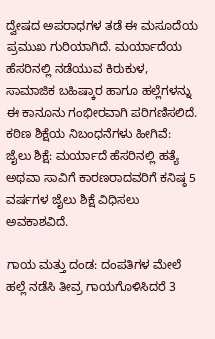ದ್ವೇಷದ ಅಪರಾಧಗಳ ತಡೆ ಈ ಮಸೂದೆಯ ಪ್ರಮುಖ ಗುರಿಯಾಗಿದೆ. ಮರ್ಯಾದೆಯ ಹೆಸರಿನಲ್ಲಿ ನಡೆಯುವ ಕಿರುಕುಳ, ಸಾಮಾಜಿಕ ಬಹಿಷ್ಕಾರ ಹಾಗೂ ಹಲ್ಲೆಗಳನ್ನು ಈ ಕಾನೂನು ಗಂಭೀರವಾಗಿ ಪರಿಗಣಿಸಲಿದೆ.
ಕಠಿಣ ಶಿಕ್ಷೆಯ ನಿಬಂಧನೆಗಳು ಹೀಗಿವೆ:
ಜೈಲು ಶಿಕ್ಷೆ: ಮರ್ಯಾದೆ ಹೆಸರಿನಲ್ಲಿ ಹತ್ಯೆ ಅಥವಾ ಸಾವಿಗೆ ಕಾರಣರಾದವರಿಗೆ ಕನಿಷ್ಠ 5 ವರ್ಷಗಳ ಜೈಲು ಶಿಕ್ಷೆ ವಿಧಿಸಲು ಅವಕಾಶವಿದೆ.

ಗಾಯ ಮತ್ತು ದಂಡ: ದಂಪತಿಗಳ ಮೇಲೆ ಹಲ್ಲೆ ನಡೆಸಿ ತೀವ್ರ ಗಾಯಗೊಳಿಸಿದರೆ 3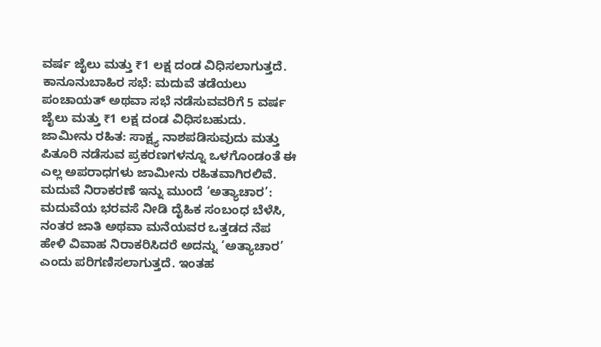ವರ್ಷ ಜೈಲು ಮತ್ತು ₹1 ಲಕ್ಷ ದಂಡ ವಿಧಿಸಲಾಗುತ್ತದೆ.
ಕಾನೂನುಬಾಹಿರ ಸಭೆ: ಮದುವೆ ತಡೆಯಲು ಪಂಚಾಯತ್ ಅಥವಾ ಸಭೆ ನಡೆಸುವವರಿಗೆ 5 ವರ್ಷ ಜೈಲು ಮತ್ತು ₹1 ಲಕ್ಷ ದಂಡ ವಿಧಿಸಬಹುದು.
ಜಾಮೀನು ರಹಿತ: ಸಾಕ್ಷ್ಯ ನಾಶಪಡಿಸುವುದು ಮತ್ತು ಪಿತೂರಿ ನಡೆಸುವ ಪ್ರಕರಣಗಳನ್ನೂ ಒಳಗೊಂಡಂತೆ ಈ ಎಲ್ಲ ಅಪರಾಧಗಳು ಜಾಮೀನು ರಹಿತವಾಗಿರಲಿವೆ.
ಮದುವೆ ನಿರಾಕರಣೆ ಇನ್ನು ಮುಂದೆ ‘ಅತ್ಯಾಚಾರ’:
ಮದುವೆಯ ಭರವಸೆ ನೀಡಿ ದೈಹಿಕ ಸಂಬಂಧ ಬೆಳೆಸಿ, ನಂತರ ಜಾತಿ ಅಥವಾ ಮನೆಯವರ ಒತ್ತಡದ ನೆಪ ಹೇಳಿ ವಿವಾಹ ನಿರಾಕರಿಸಿದರೆ ಅದನ್ನು ‘ಅತ್ಯಾಚಾರ’ ಎಂದು ಪರಿಗಣಿಸಲಾಗುತ್ತದೆ. ಇಂತಹ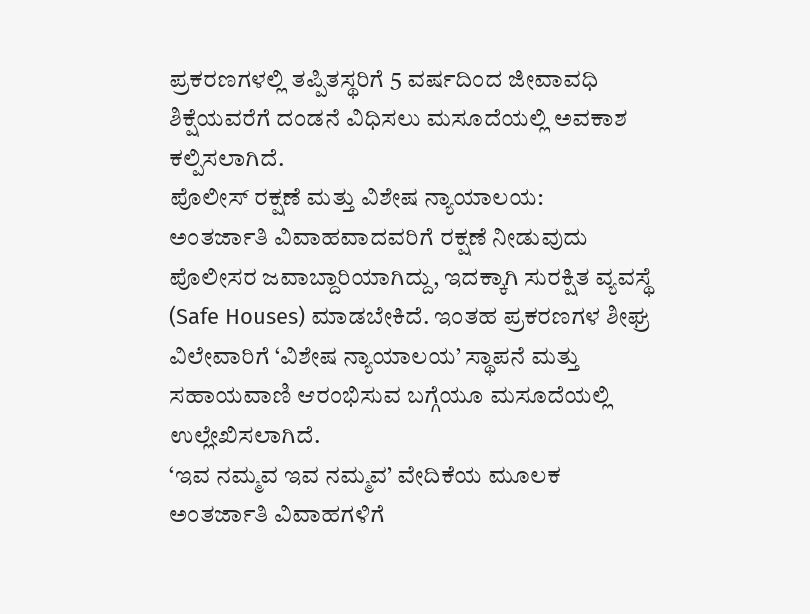ಪ್ರಕರಣಗಳಲ್ಲಿ ತಪ್ಪಿತಸ್ಥರಿಗೆ 5 ವರ್ಷದಿಂದ ಜೀವಾವಧಿ ಶಿಕ್ಷೆಯವರೆಗೆ ದಂಡನೆ ವಿಧಿಸಲು ಮಸೂದೆಯಲ್ಲಿ ಅವಕಾಶ ಕಲ್ಪಿಸಲಾಗಿದೆ.
ಪೊಲೀಸ್ ರಕ್ಷಣೆ ಮತ್ತು ವಿಶೇಷ ನ್ಯಾಯಾಲಯ:
ಅಂತರ್ಜಾತಿ ವಿವಾಹವಾದವರಿಗೆ ರಕ್ಷಣೆ ನೀಡುವುದು ಪೊಲೀಸರ ಜವಾಬ್ದಾರಿಯಾಗಿದ್ದು, ಇದಕ್ಕಾಗಿ ಸುರಕ್ಷಿತ ವ್ಯವಸ್ಥೆ (Safe Houses) ಮಾಡಬೇಕಿದೆ. ಇಂತಹ ಪ್ರಕರಣಗಳ ಶೀಘ್ರ ವಿಲೇವಾರಿಗೆ ‘ವಿಶೇಷ ನ್ಯಾಯಾಲಯ’ ಸ್ಥಾಪನೆ ಮತ್ತು ಸಹಾಯವಾಣಿ ಆರಂಭಿಸುವ ಬಗ್ಗೆಯೂ ಮಸೂದೆಯಲ್ಲಿ ಉಲ್ಲೇಖಿಸಲಾಗಿದೆ.
‘ಇವ ನಮ್ಮವ ಇವ ನಮ್ಮವ’ ವೇದಿಕೆಯ ಮೂಲಕ ಅಂತರ್ಜಾತಿ ವಿವಾಹಗಳಿಗೆ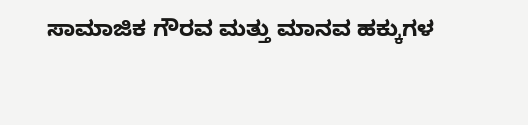ಸಾಮಾಜಿಕ ಗೌರವ ಮತ್ತು ಮಾನವ ಹಕ್ಕುಗಳ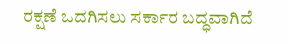ರಕ್ಷಣೆ ಒದಗಿಸಲು ಸರ್ಕಾರ ಬದ್ಧವಾಗಿದೆ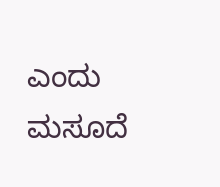ಎಂದು ಮಸೂದೆ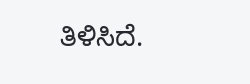ತಿಳಿಸಿದೆ.